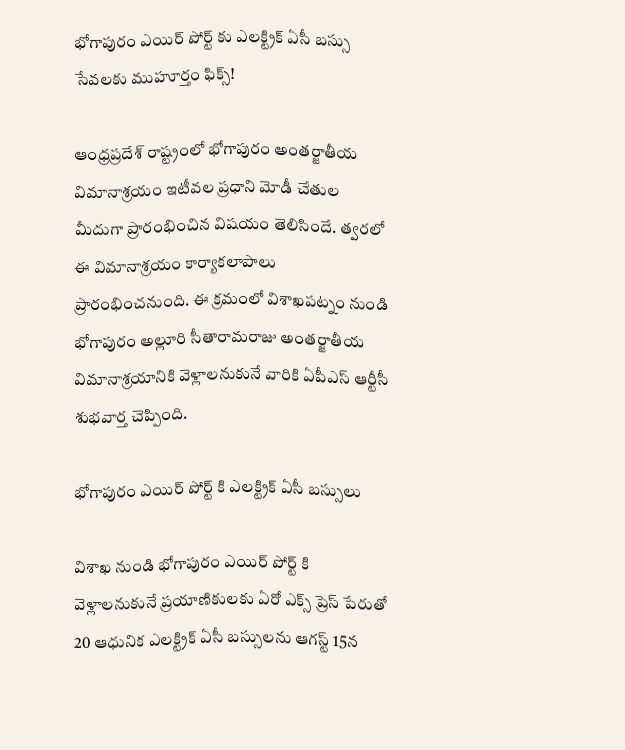భోగాపురం ఎయిర్ పోర్ట్ కు ఎలక్ట్రిక్ ఏసీ బస్సు సేవలకు ముహూర్తం ఫిక్స్!

ఆంధ్రప్రదేశ్ రాష్ట్రంలో భోగాపురం అంతర్జాతీయ విమానాశ్రయం ఇటీవల ప్రధాని మోడీ చేతుల మీదుగా ప్రారంభించిన విషయం తెలిసిందే. త్వరలో ఈ విమానాశ్రయం కార్యాకలాపాలు ప్రారంభించనుంది. ఈ క్రమంలో విశాఖపట్నం నుండి భోగాపురం అల్లూరి సీతారామరాజు అంతర్జాతీయ విమానాశ్రయానికి వెళ్లాలనుకునే వారికి ఏపీఎస్ ఆర్టీసీ శుభవార్త చెప్పింది.

భోగాపురం ఎయిర్ పోర్ట్ కి ఎలక్ట్రిక్ ఏసీ బస్సులు

విశాఖ నుండి భోగాపురం ఎయిర్ పోర్ట్ కి వెళ్లాలనుకునే ప్రయాణికులకు ఏరో ఎక్స్ ప్రెస్ పేరుతో 20 ఆధునిక ఎలక్ట్రిక్ ఏసీ బస్సులను ఆగస్ట్ 15న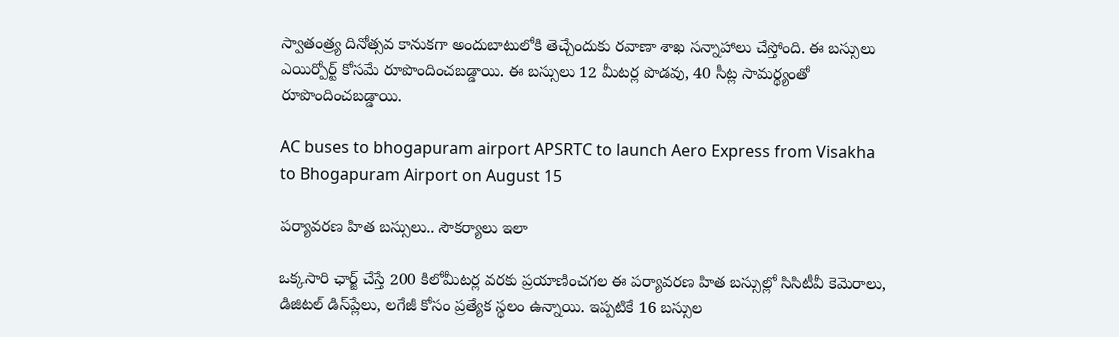స్వాతంత్ర్య దినోత్సవ కానుకగా అందుబాటులోకి తెచ్చేందుకు రవాణా శాఖ సన్నాహాలు చేస్తోంది. ఈ బస్సులు ఎయిర్పోర్ట్ కోసమే రూపొందించబడ్డాయి. ఈ బస్సులు 12 మీటర్ల పొడవు, 40 సీట్ల సామర్థ్యంతో రూపొందించబడ్డాయి.

AC buses to bhogapuram airport APSRTC to launch Aero Express from Visakha to Bhogapuram Airport on August 15

పర్యావరణ హిత బస్సులు.. సౌకర్యాలు ఇలా

ఒక్కసారి ఛార్జ్ చేస్తే 200 కిలోమీటర్ల వరకు ప్రయాణించగల ఈ పర్యావరణ హిత బస్సుల్లో సిసిటీవీ కెమెరాలు, డిజిటల్ డిస్‌ప్లేలు, లగేజీ కోసం ప్రత్యేక స్థలం ఉన్నాయి. ఇప్పటికే 16 బస్సుల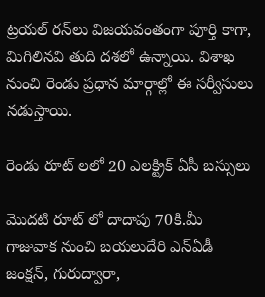ట్రయల్ రన్‌లు విజయవంతంగా పూర్తి కాగా, మిగిలినవి తుది దశలో ఉన్నాయి. విశాఖ నుంచి రెండు ప్రధాన మార్గాల్లో ఈ సర్వీసులు నడుస్తాయి.

రెండు రూట్ లలో 20 ఎలక్ట్రిక్ ఏసీ బస్సులు

మొదటి రూట్ లో దాదాపు 70కి.మీ గాజువాక నుంచి బయలుదేరి ఎన్‌ఏడీ జంక్షన్, గురుద్వారా,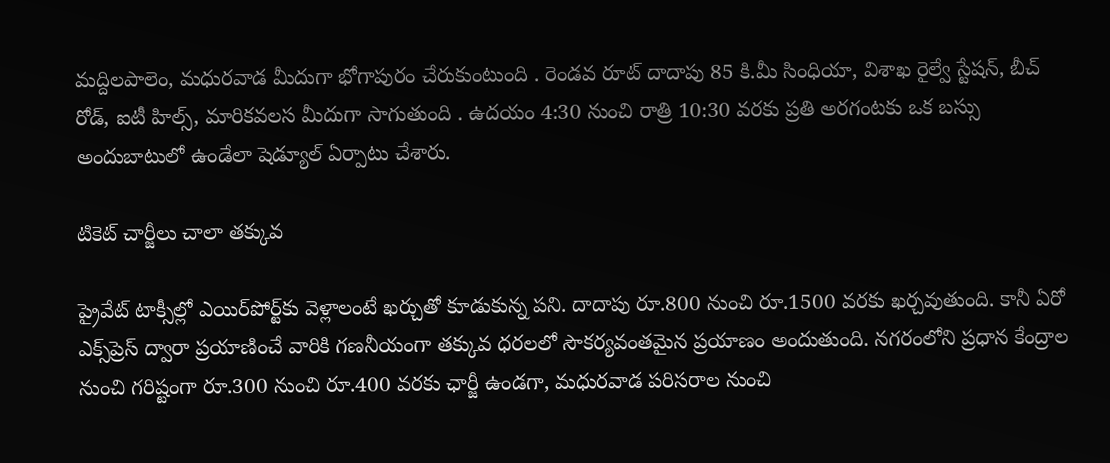మద్దిలపాలెం, మధురవాడ మీదుగా భోగాపురం చేరుకుంటుంది . రెండవ రూట్ దాదాపు 85 కి.మీ సింధియా, విశాఖ రైల్వే స్టేషన్, బీచ్ రోడ్, ఐటీ హిల్స్, మారికవలస మీదుగా సాగుతుంది . ఉదయం 4:30 నుంచి రాత్రి 10:30 వరకు ప్రతి అరగంటకు ఒక బస్సు అందుబాటులో ఉండేలా షెడ్యూల్ ఏర్పాటు చేశారు.

టికెట్ చార్జీలు చాలా తక్కువ

ప్రైవేట్ టాక్సీల్లో ఎయిర్‌పోర్ట్‌కు వెళ్లాలంటే ఖర్చుతో కూడుకున్న పని. దాదాపు రూ.800 నుంచి రూ.1500 వరకు ఖర్చవుతుంది. కానీ ఏరో ఎక్స్‌ప్రెస్ ద్వారా ప్రయాణించే వారికి గణనీయంగా తక్కువ ధరలలో సౌకర్యవంతమైన ప్రయాణం అందుతుంది. నగరంలోని ప్రధాన కేంద్రాల నుంచి గరిష్టంగా రూ.300 నుంచి రూ.400 వరకు ఛార్జీ ఉండగా, మధురవాడ పరిసరాల నుంచి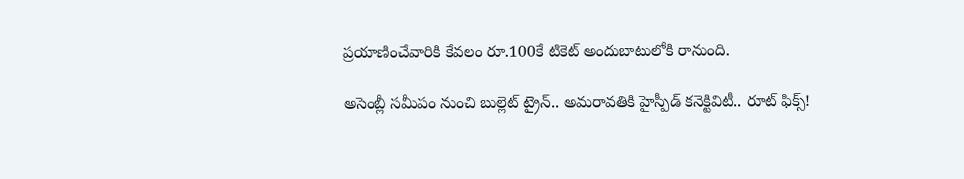ప్రయాణించేవారికి కేవలం రూ.100కే టికెట్ అందుబాటులోకి రానుంది.

అసెంబ్లీ సమీపం నుంచి బుల్లెట్ ట్రైన్.. అమరావతికి హైస్పీడ్ కనెక్టివిటీ.. రూట్ ఫిక్స్!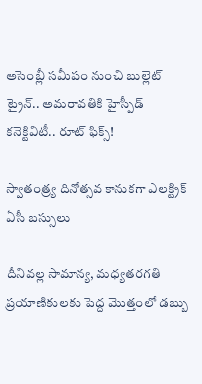అసెంబ్లీ సమీపం నుంచి బుల్లెట్ ట్రైన్.. అమరావతికి హైస్పీడ్ కనెక్టివిటీ.. రూట్ ఫిక్స్!

స్వాతంత్ర్య దినోత్సవ కానుకగా ఎలక్ట్రిక్ ఏసీ బస్సులు

దీనివల్ల సామాన్య, మధ్యతరగతి ప్రయాణికులకు పెద్ద మొత్తంలో డబ్బు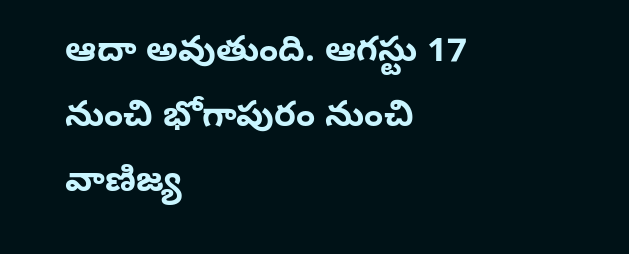ఆదా అవుతుంది. ఆగస్టు 17 నుంచి భోగాపురం నుంచి వాణిజ్య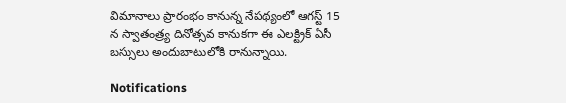విమానాలు ప్రారంభం కానున్న నేపథ్యంలో ఆగస్ట్ 15 న స్వాతంత్ర్య దినోత్సవ కానుకగా ఈ ఎలక్ట్రిక్ ఏసీ బస్సులు అందుబాటులోకి రానున్నాయి.

Notifications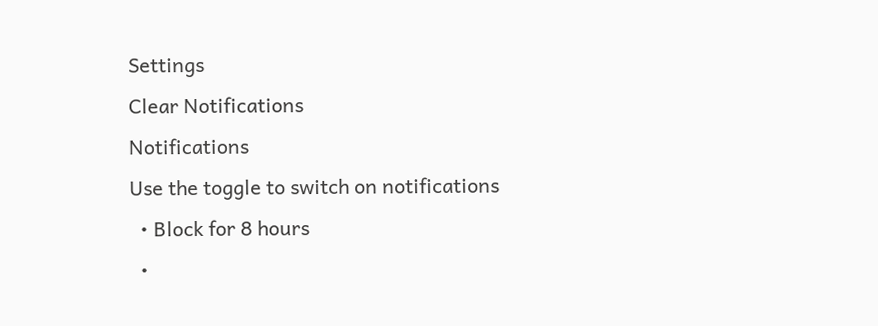Settings
Clear Notifications
Notifications
Use the toggle to switch on notifications
  • Block for 8 hours
  •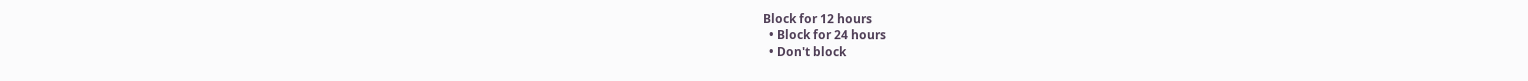Block for 12 hours
  • Block for 24 hours
  • Don't block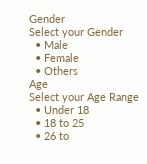Gender
Select your Gender
  • Male
  • Female
  • Others
Age
Select your Age Range
  • Under 18
  • 18 to 25
  • 26 to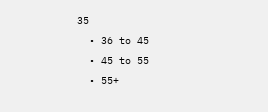35
  • 36 to 45
  • 45 to 55
  • 55+